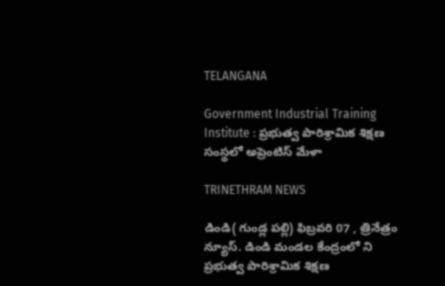TELANGANA

Government Industrial Training Institute : ప్రభుత్వ పారిశ్రామిక శిక్షణ సంస్థలో అప్రెంటిస్ మేళా

TRINETHRAM NEWS

డిండి( గుండ్ల పల్లి) ఫిబ్రవరి 07 , త్రినేత్రం న్యూస్. డిండి మండల కేంద్రంలో ని ప్రభుత్వ పారిశ్రామిక శిక్షణ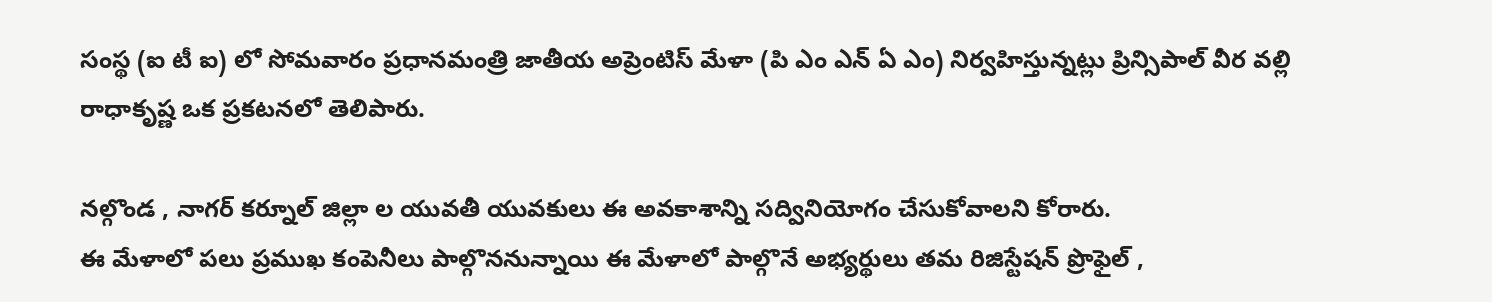సంస్థ (ఐ టీ ఐ) లో సోమవారం ప్రధానమంత్రి జాతీయ అప్రెంటిస్ మేళా (పి ఎం ఎన్ ఏ ఎం) నిర్వహిస్తున్నట్లు ప్రిన్సిపాల్ వీర వల్లి రాధాకృష్ణ ఒక ప్రకటనలో తెలిపారు.

నల్గొండ , నాగర్ కర్నూల్ జిల్లా ల యువతీ యువకులు ఈ అవకాశాన్ని సద్వినియోగం చేసుకోవాలని కోరారు.
ఈ మేళాలో పలు ప్రముఖ కంపెనీలు పాల్గొననున్నాయి ఈ మేళాలో పాల్గొనే అభ్యర్థులు తమ రిజిస్టేషన్ ప్రొఫైల్ ,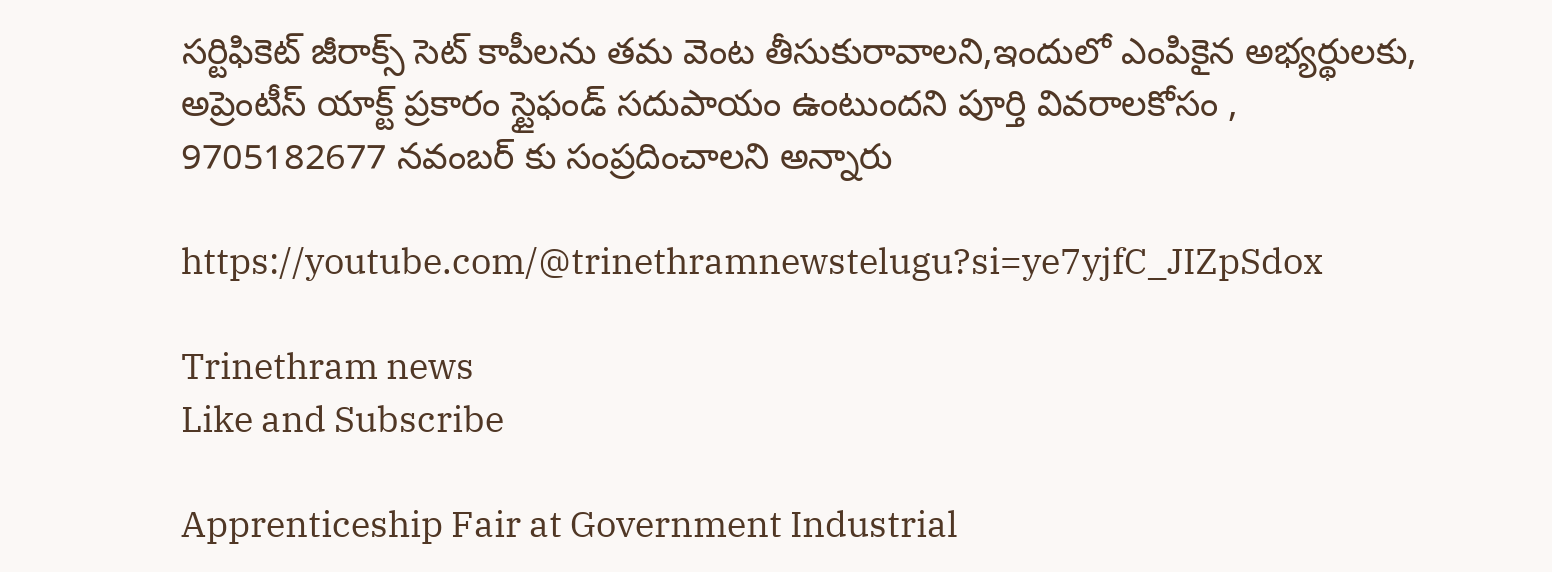సర్టిఫికెట్ జీరాక్స్ సెట్ కాపీలను తమ వెంట తీసుకురావాలని,ఇందులో ఎంపికైన అభ్యర్థులకు, అప్రెంటీస్ యాక్ట్ ప్రకారం స్టైఫండ్ సదుపాయం ఉంటుందని పూర్తి వివరాలకోసం , 9705182677 నవంబర్ కు సంప్రదించాలని అన్నారు

https://youtube.com/@trinethramnewstelugu?si=ye7yjfC_JIZpSdox

Trinethram news
Like and Subscribe

Apprenticeship Fair at Government Industrial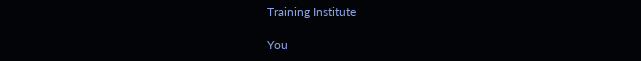Training Institute

You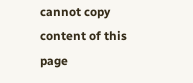cannot copy content of this page